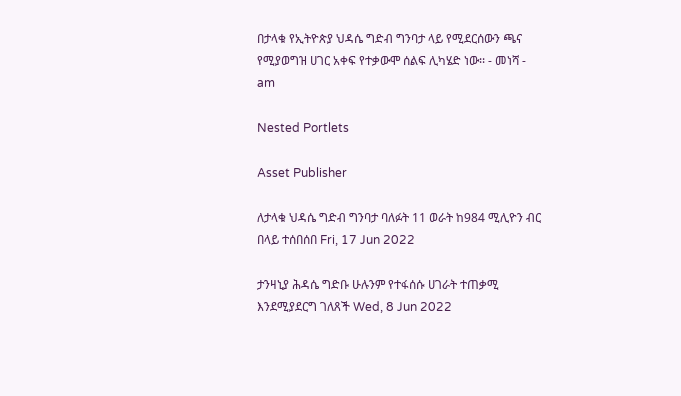በታላቁ የኢትዮጵያ ህዳሴ ግድብ ግንባታ ላይ የሚደርሰውን ጫና የሚያወግዝ ሀገር አቀፍ የተቃውሞ ሰልፍ ሊካሄድ ነው፡፡ - መነሻ - am

Nested Portlets

Asset Publisher

ለታላቁ ህዳሴ ግድብ ግንባታ ባለፉት 11 ወራት ከ984 ሚሊዮን ብር በላይ ተሰበሰበ Fri, 17 Jun 2022

ታንዛኒያ ሕዳሴ ግድቡ ሁሉንም የተፋሰሱ ሀገራት ተጠቃሚ እንደሚያደርግ ገለጸች Wed, 8 Jun 2022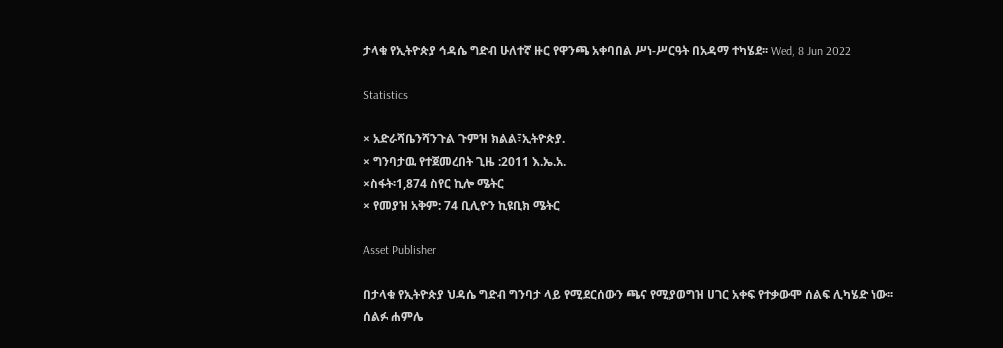ታላቁ የኢትዮጵያ ኅዳሴ ግድብ ሁለተኛ ዙር የዋንጫ አቀባበል ሥነ-ሥርዓት በአዳማ ተካሄደ፡፡ Wed, 8 Jun 2022

Statistics

× አድራሻቤንሻንጉል ጉምዝ ክልል፣ኢትዮጵያ.
× ግንባታዉ የተጀመረበት ጊዜ :2011 እ.ኤ.አ.
×ስፋት፡1,874 ስየር ኪሎ ሜትር
× የመያዝ አቅም: 74 ቢሊዮን ኪዩቢክ ሜትር

Asset Publisher

በታላቁ የኢትዮጵያ ህዳሴ ግድብ ግንባታ ላይ የሚደርሰውን ጫና የሚያወግዝ ሀገር አቀፍ የተቃውሞ ሰልፍ ሊካሄድ ነው፡፡
ሰልፉ ሐምሌ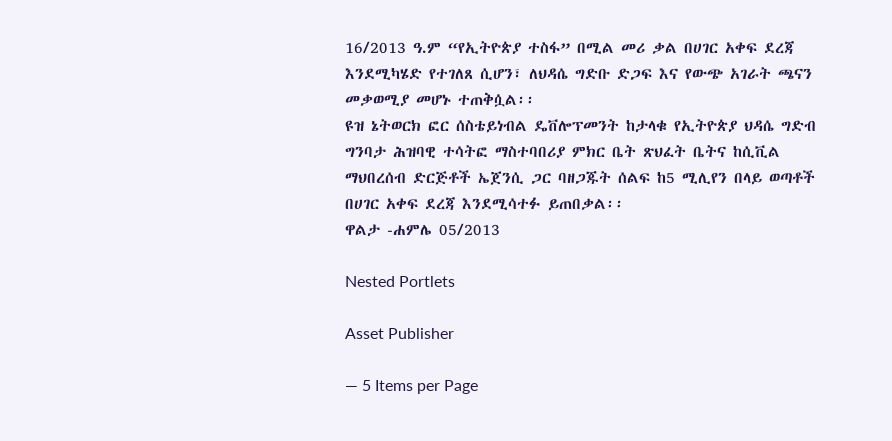16/2013 ዓ.ም “የኢትዮጵያ ተስፋ” በሚል መሪ ቃል በሀገር አቀፍ ደረጃ እንደሚካሄድ የተገለጸ ሲሆን፣ ለህዳሴ ግድቡ ድጋፍ እና የውጭ አገራት ጫናን መቃወሚያ መሆኑ ተጠቅሷል፡፡
ዩዝ ኔትወርክ ፎር ሰስቴይነብል ዴቨሎፕመንት ከታላቁ የኢትዮጵያ ህዳሴ ግድብ ግንባታ ሕዝባዊ ተሳትፎ ማስተባበሪያ ምክር ቤት ጽህፈት ቤትና ከሲቪል ማህበረሰብ ድርጅቶች ኤጀንሲ ጋር ባዘጋጁት ሰልፍ ከ5 ሚሊየን በላይ ወጣቶች በሀገር አቀፍ ደረጃ እንደሚሳተፉ ይጠበቃል፡፡
ዋልታ -ሐምሌ 05/2013

Nested Portlets

Asset Publisher

— 5 Items per Page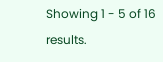Showing 1 - 5 of 16 results.